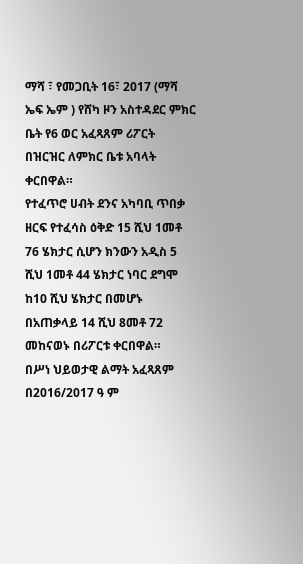ማሻ ፣ የመጋቢት 16፣ 2017 (ማሻ ኤፍ ኤም ) የሸካ ዞን አስተዳደር ምክር ቤት የ6 ወር አፈጻጸም ሪፖርት በዝርዝር ለምክር ቤቱ አባላት ቀርበዋል።
የተፈጥሮ ሀብት ደንና አካባቢ ጥበቃ ዘርፍ የተፈሳስ ዕቅድ 15 ሺህ 1መቶ 76 ሄክታር ሲሆን ክንውን አዲስ 5 ሺህ 1መቶ 44 ሄክታር ነባር ደግሞ ከ10 ሺህ ሄክታር በመሆኑ በአጠቃላይ 14 ሺህ 8መቶ 72 መከናወኑ በሪፖርቱ ቀርበዋል።
በሥነ ህይወታዊ ልማት አፈጻጸም በ2016/2017 ዓ ም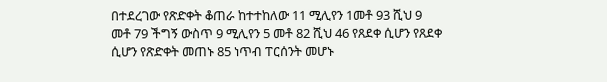በተደረገው የጽድቀት ቆጠራ ከተተከለው 11 ሚሊየን 1መቶ 93 ሺህ 9 መቶ 79 ችግኝ ውስጥ 9 ሚሊየን 5 መቶ 82 ሺህ 46 የጸደቀ ሲሆን የጸደቀ ሲሆን የጽድቀት መጠኑ 85 ነጥብ ፐርሰንት መሆኑ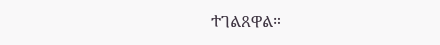ተገልጸዋል።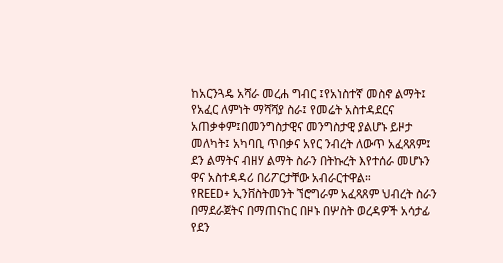ከአርንጓዴ አሻራ መረሐ ግብር ፤የአነስተኛ መስኖ ልማት፤ የአፈር ለምነት ማሻሻያ ስራ፤ የመሬት አስተዳደርና አጠቃቀም፤በመንግስታዊና መንግስታዊ ያልሆኑ ይዞታ መለካት፤ አካባቢ ጥበቃና አየር ንብረት ለውጥ አፈጻጸም፤ ደን ልማትና ብዘሃ ልማት ስራን በትኩረት እየተሰራ መሆኑን ዋና አስተዳዳሪ በሪፖርታቸው አብራርተዋል።
የREED+ ኢንቨስትመንት ኘሮግራም አፈጻጸም ህብረት ስራን በማደራጀትና በማጠናከር በዞኑ በሦስት ወረዳዎች አሳታፊ የደን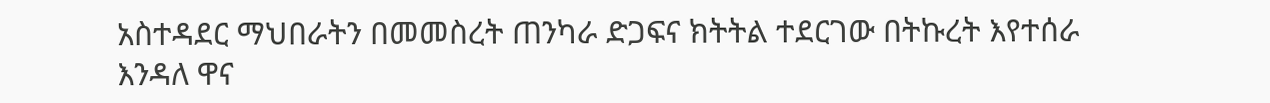አስተዳደር ማህበራትን በመመስረት ጠንካራ ድጋፍና ክትትል ተደርገው በትኩረት እየተሰራ እንዳለ ዋና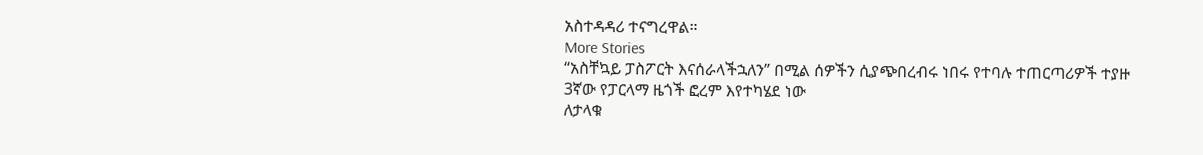አስተዳዳሪ ተናግረዋል።
More Stories
“አስቸኳይ ፓስፖርት እናሰራላችኋለን” በሚል ሰዎችን ሲያጭበረብሩ ነበሩ የተባሉ ተጠርጣሪዎች ተያዙ
3ኛው የፓርላማ ዜጎች ፎረም እየተካሄደ ነው
ለታላቁ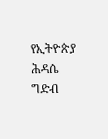የኢትዮጵያ ሕዳሴ ግድብ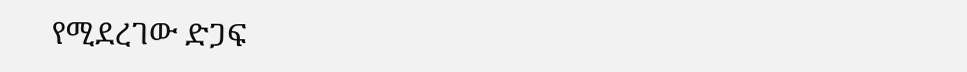የሚደረገው ድጋፍ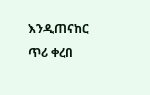እንዲጠናከር ጥሪ ቀረበ